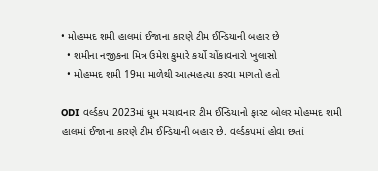• મોહમ્મદ શમી હાલમાં ઈજાના કારણે ટીમ ઈન્ડિયાની બહાર છે
  • શમીના નજીકના મિત્ર ઉમેશ કુમારે કર્યો ચોંકાવનારો ખુલાસો
  • મોહમ્મદ શમી 19મા માળેથી આત્મહત્યા કરવા માગતો હતો

ODI વર્લ્ડકપ 2023માં ધૂમ મચાવનાર ટીમ ઈન્ડિયાનો ફાસ્ટ બોલર મોહમ્મદ શમી હાલમાં ઈજાના કારણે ટીમ ઈન્ડિયાની બહાર છે. વર્લ્ડકપમાં હોવા છતાં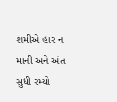શમીએ હાર ન માની અને અંત સુધી રમ્યો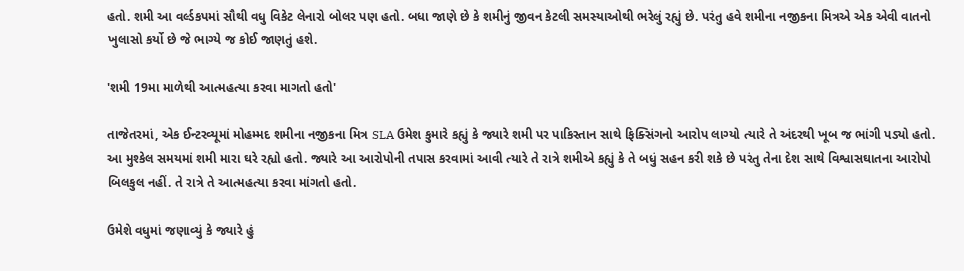હતો. શમી આ વર્લ્ડકપમાં સૌથી વધુ વિકેટ લેનારો બોલર પણ હતો. બધા જાણે છે કે શમીનું જીવન કેટલી સમસ્યાઓથી ભરેલું રહ્યું છે. પરંતુ હવે શમીના નજીકના મિત્રએ એક એવી વાતનો ખુલાસો કર્યો છે જે ભાગ્યે જ કોઈ જાણતું હશે.

'શમી 19મા માળેથી આત્મહત્યા કરવા માગતો હતો'

તાજેતરમાં, એક ઈન્ટરવ્યૂમાં મોહમ્મદ શમીના નજીકના મિત્ર SLA ઉમેશ કુમારે કહ્યું કે જ્યારે શમી પર પાકિસ્તાન સાથે ફિક્સિંગનો આરોપ લાગ્યો ત્યારે તે અંદરથી ખૂબ જ ભાંગી પડ્યો હતો. આ મુશ્કેલ સમયમાં શમી મારા ઘરે રહ્યો હતો. જ્યારે આ આરોપોની તપાસ કરવામાં આવી ત્યારે તે રાત્રે શમીએ કહ્યું કે તે બધું સહન કરી શકે છે પરંતુ તેના દેશ સાથે વિશ્વાસઘાતના આરોપો બિલકુલ નહીં. તે રાત્રે તે આત્મહત્યા કરવા માંગતો હતો.

ઉમેશે વધુમાં જણાવ્યું કે જ્યારે હું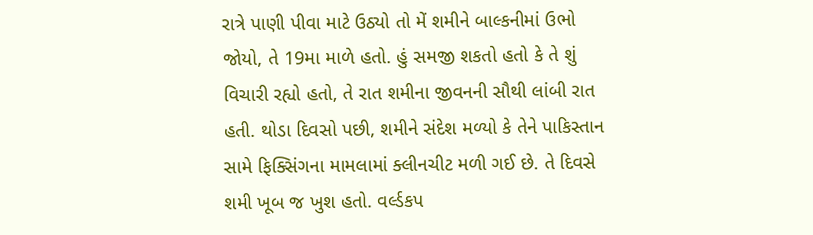રાત્રે પાણી પીવા માટે ઉઠ્યો તો મેં શમીને બાલ્કનીમાં ઉભો જોયો, તે 19મા માળે હતો. હું સમજી શકતો હતો કે તે શું વિચારી રહ્યો હતો, તે રાત શમીના જીવનની સૌથી લાંબી રાત હતી. થોડા દિવસો પછી, શમીને સંદેશ મળ્યો કે તેને પાકિસ્તાન સામે ફિક્સિંગના મામલામાં ક્લીનચીટ મળી ગઈ છે. તે દિવસે શમી ખૂબ જ ખુશ હતો. વર્લ્ડકપ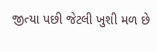જીત્યા પછી જેટલી ખુશી મળ છે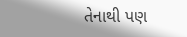તેનાથી પણ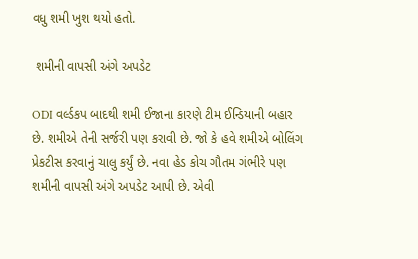વધુ શમી ખુશ થયો હતો.

 શમીની વાપસી અંગે અપડેટ

ODI વર્લ્ડકપ બાદથી શમી ઈજાના કારણે ટીમ ઈન્ડિયાની બહાર છે. શમીએ તેની સર્જરી પણ કરાવી છે. જો કે હવે શમીએ બોલિંગ પ્રેકટીસ કરવાનું ચાલુ કર્યું છે. નવા હેડ કોચ ગૌતમ ગંભીરે પણ શમીની વાપસી અંગે અપડેટ આપી છે. એવી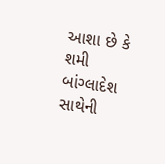આશા છે કે શમી બાંગ્લાદેશ સાથેની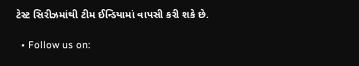ટેસ્ટ સિરીઝમાંથી ટીમ ઈન્ડિયામાં વાપસી કરી શકે છે.

  • Follow us on: